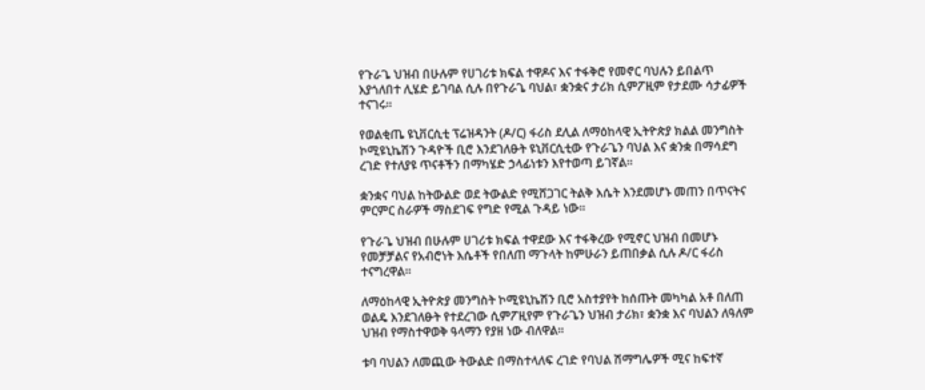የጉራጌ ህዝብ በሁሉም የሀገሪቱ ክፍል ተዋዶና እና ተፋቅሮ የመኖር ባህሉን ይበልጥ እያጎለበተ ሊሄድ ይገባል ሲሉ በየጉራጌ ባህል፣ ቋንቋና ታሪክ ሲምፖዚም የታደሙ ሳታፊዎች ተናገሩ።

የወልቂጤ ዩኒቨርሲቲ ፕሬዝዳንት (ዶ/ር) ፋሪስ ደሊል ለማዕከላዊ ኢትዮጵያ ክልል መንግስት ኮሚዩኒኬሽን ጉዳዮች ቢሮ እንደገለፁት ዩኒቨርሲቲው የጉራጌን ባህል እና ቋንቋ በማሳደግ ረገድ የተለያዩ ጥናቶችን በማካሄድ ኃላፊነቱን እየተወጣ ይገኛል።

ቋንቋና ባህል ከትውልድ ወደ ትውልድ የሚሸጋገር ትልቅ እሴት እንደመሆኑ መጠን በጥናትና ምርምር ስራዎች ማስደገፍ የግድ የሚል ጉዳይ ነው።

የጉራጌ ህዝብ በሁሉም ሀገሪቱ ክፍል ተዋደው እና ተፋቅረው የሚኖር ህዝብ በመሆኑ የመቻቻልና የአብሮነት እሴቶች የበለጠ ማጉላት ከምሁራን ይጠበቃል ሲሉ ዶ/ር ፋሪስ ተናግረዋል።

ለማዕከላዊ ኢትዮጵያ መንግስት ኮሚዩኒኬሽን ቢሮ አስተያየት ከሰጡት መካካል አቶ በለጠ ወልዴ እንደገለፁት የተደረገው ሲምፖዚየም የጉራጌን ህዝብ ታሪክ፣ ቋንቋ እና ባህልን ለዓለም ህዝብ የማስተዋወቅ ዓላማን የያዘ ነው ብለዋል።

ቱባ ባህልን ለመጪው ትውልድ በማስተላለፍ ረገድ የባህል ሽማግሌዎች ሚና ከፍተኛ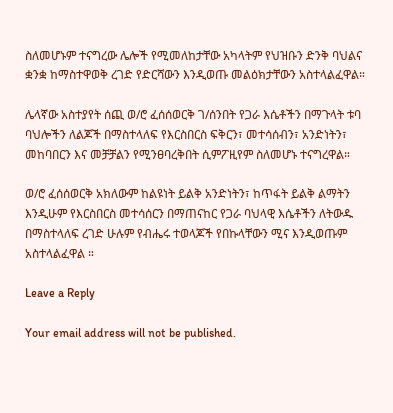ስለመሆኑም ተናግረው ሌሎች የሚመለከታቸው አካላትም የህዝቡን ድንቅ ባህልና ቋንቋ ከማስተዋወቅ ረገድ የድርሻውን እንዲወጡ መልዕክታቸውን አስተላልፈዋል።

ሌላኛው አስተያየት ሰጪ ወ/ሮ ፈሰሰወርቅ ገ/ሰንበት የጋራ እሴቶችን በማጉላት ቱባ ባህሎችን ለልጆች በማስተላለፍ የእርስበርስ ፍቅርን፣ መተሳሰብን፣ አንድነትን፣ መከባበርን እና መቻቻልን የሚንፀባረቅበት ሲምፖዚየም ስለመሆኑ ተናግረዋል።

ወ/ሮ ፈሰሰወርቅ አክለውም ከልዩነት ይልቅ አንድነትን፣ ከጥፋት ይልቅ ልማትን እንዲሁም የእርስበርስ መተሳሰርን በማጠናከር የጋራ ባህላዊ እሴቶችን ለትውዱ በማስተላለፍ ረገድ ሁሉም የብሔሩ ተወላጆች የበኩላቸውን ሚና እንዲወጡም አስተላልፈዋል ።

Leave a Reply

Your email address will not be published.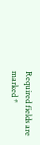Required fields are marked *